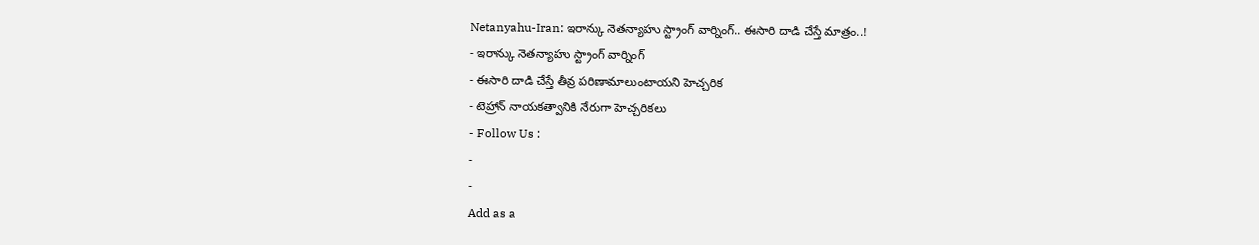Netanyahu-Iran: ఇరాన్కు నెతన్యాహు స్ట్రాంగ్ వార్నింగ్.. ఈసారి దాడి చేస్తే మాత్రం..!
- ఇరాన్కు నెతన్యాహు స్ట్రాంగ్ వార్నింగ్
- ఈసారి దాడి చేస్తే తీవ్ర పరిణామాలుంటాయని హెచ్చరిక
- టెహ్రాన్ నాయకత్వానికి నేరుగా హెచ్చరికలు
- Follow Us :
-
-
Add as a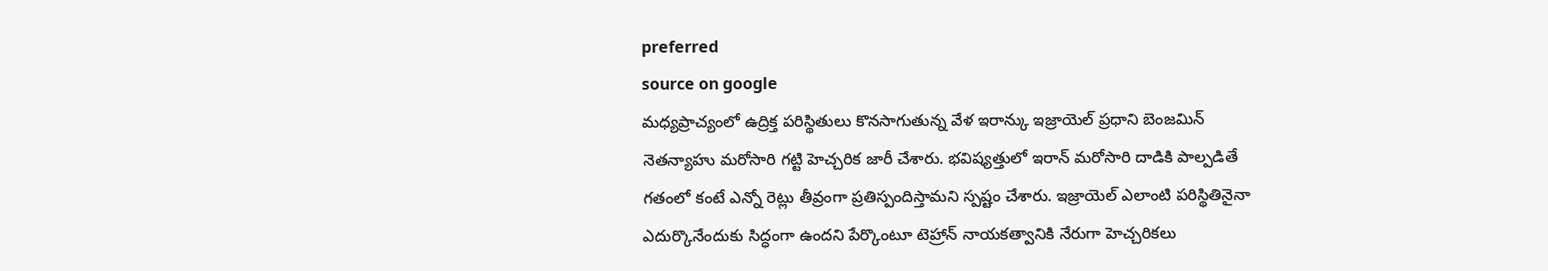preferred
source on google
మధ్యప్రాచ్యంలో ఉద్రిక్త పరిస్థితులు కొనసాగుతున్న వేళ ఇరాన్కు ఇజ్రాయెల్ ప్రధాని బెంజమిన్ నెతన్యాహు మరోసారి గట్టి హెచ్చరిక జారీ చేశారు. భవిష్యత్తులో ఇరాన్ మరోసారి దాడికి పాల్పడితే గతంలో కంటే ఎన్నో రెట్లు తీవ్రంగా ప్రతిస్పందిస్తామని స్పష్టం చేశారు. ఇజ్రాయెల్ ఎలాంటి పరిస్థితినైనా ఎదుర్కొనేందుకు సిద్ధంగా ఉందని పేర్కొంటూ టెహ్రాన్ నాయకత్వానికి నేరుగా హెచ్చరికలు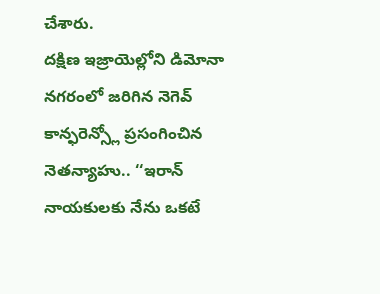చేశారు.
దక్షిణ ఇజ్రాయెల్లోని డిమోనా నగరంలో జరిగిన నెగెవ్ కాన్ఫరెన్స్లో ప్రసంగించిన నెతన్యాహు.. ‘‘ఇరాన్ నాయకులకు నేను ఒకటే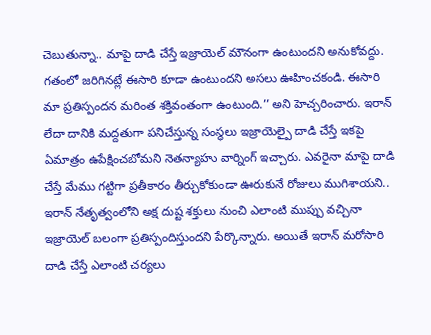చెబుతున్నా.. మాపై దాడి చేస్తే ఇజ్రాయెల్ మౌనంగా ఉంటుందని అనుకోవద్దు. గతంలో జరిగినట్లే ఈసారి కూడా ఉంటుందని అసలు ఊహించకండి. ఈసారి మా ప్రతిస్పందన మరింత శక్తివంతంగా ఉంటుంది.’’ అని హెచ్చరించారు. ఇరాన్ లేదా దానికి మద్దతుగా పనిచేస్తున్న సంస్థలు ఇజ్రాయెల్పై దాడి చేస్తే ఇకపై ఏమాత్రం ఉపేక్షించబోమని నెతన్యాహు వార్నింగ్ ఇచ్చారు. ఎవరైనా మాపై దాడి చేస్తే మేము గట్టిగా ప్రతీకారం తీర్చుకోకుండా ఊరుకునే రోజులు ముగిశాయని.. ఇరాన్ నేతృత్వంలోని అక్ష దుష్ట శక్తులు నుంచి ఎలాంటి ముప్పు వచ్చినా ఇజ్రాయెల్ బలంగా ప్రతిస్పందిస్తుందని పేర్కొన్నారు. అయితే ఇరాన్ మరోసారి దాడి చేస్తే ఎలాంటి చర్యలు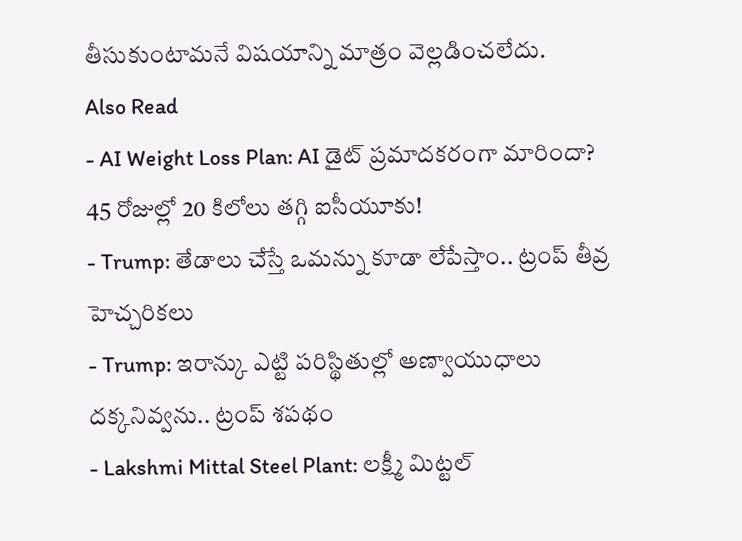తీసుకుంటామనే విషయాన్ని మాత్రం వెల్లడించలేదు.
Also Read
- AI Weight Loss Plan: AI డైట్ ప్రమాదకరంగా మారిందా? 45 రోజుల్లో 20 కిలోలు తగ్గి ఐసీయూకు!
- Trump: తేడాలు చేస్తే ఒమన్ను కూడా లేపేస్తాం.. ట్రంప్ తీవ్ర హెచ్చరికలు
- Trump: ఇరాన్కు ఎట్టి పరిస్థితుల్లో అణ్వాయుధాలు దక్కనివ్వను.. ట్రంప్ శపథం
- Lakshmi Mittal Steel Plant: లక్ష్మీ మిట్టల్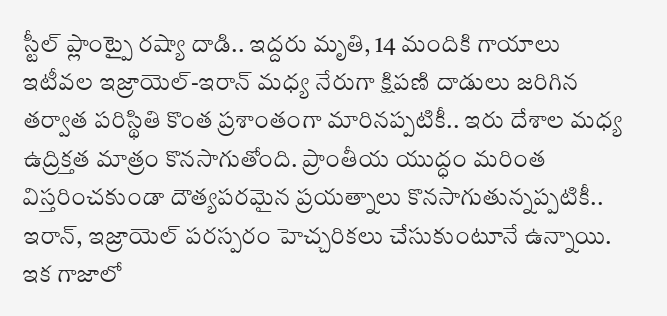స్టీల్ ప్లాంట్పై రష్యా దాడి.. ఇద్దరు మృతి, 14 మందికి గాయాలు
ఇటీవల ఇజ్రాయెల్-ఇరాన్ మధ్య నేరుగా క్షిపణి దాడులు జరిగిన తర్వాత పరిస్థితి కొంత ప్రశాంతంగా మారినప్పటికీ.. ఇరు దేశాల మధ్య ఉద్రిక్తత మాత్రం కొనసాగుతోంది. ప్రాంతీయ యుద్ధం మరింత విస్తరించకుండా దౌత్యపరమైన ప్రయత్నాలు కొనసాగుతున్నప్పటికీ.. ఇరాన్, ఇజ్రాయెల్ పరస్పరం హెచ్చరికలు చేసుకుంటూనే ఉన్నాయి. ఇక గాజాలో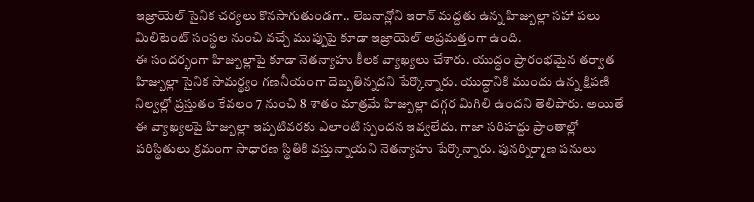ఇజ్రాయెల్ సైనిక చర్యలు కొనసాగుతుండగా.. లెబనాన్లోని ఇరాన్ మద్దతు ఉన్న హిజ్బుల్లా సహా పలు మిలిటెంట్ సంస్థల నుంచి వచ్చే ముప్పుపై కూడా ఇజ్రాయెల్ అప్రమత్తంగా ఉంది.
ఈ సందర్భంగా హిజ్బుల్లాపై కూడా నెతన్యాహు కీలక వ్యాఖ్యలు చేశారు. యుద్ధం ప్రారంభమైన తర్వాత హిజ్బుల్లా సైనిక సామర్థ్యం గణనీయంగా దెబ్బతిన్నదని పేర్కొన్నారు. యుద్ధానికి ముందు ఉన్న క్షిపణి నిల్వల్లో ప్రస్తుతం కేవలం 7 నుంచి 8 శాతం మాత్రమే హిజ్బుల్లా దగ్గర మిగిలి ఉందని తెలిపారు. అయితే ఈ వ్యాఖ్యలపై హిజ్బుల్లా ఇప్పటివరకు ఎలాంటి స్పందన ఇవ్వలేదు. గాజా సరిహద్దు ప్రాంతాల్లో పరిస్థితులు క్రమంగా సాధారణ స్థితికి వస్తున్నాయని నెతన్యాహు పేర్కొన్నారు. పునర్నిర్మాణ పనులు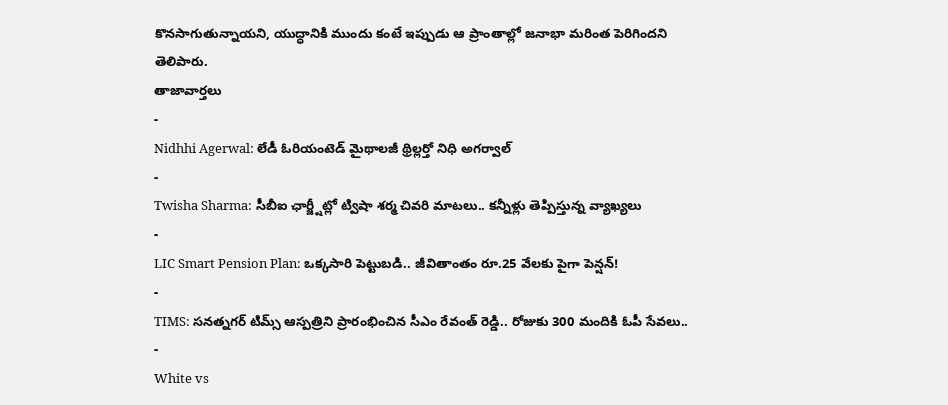కొనసాగుతున్నాయని, యుద్ధానికి ముందు కంటే ఇప్పుడు ఆ ప్రాంతాల్లో జనాభా మరింత పెరిగిందని తెలిపారు.
తాజావార్తలు
-
Nidhhi Agerwal: లేడీ ఓరియంటెడ్ మైథాలజీ థ్రిల్లర్తో నిధి అగర్వాల్
-
Twisha Sharma: సీబీఐ ఛార్జ్షీట్లో ట్విషా శర్మ చివరి మాటలు.. కన్నీళ్లు తెప్పిస్తున్న వ్యాఖ్యలు
-
LIC Smart Pension Plan: ఒక్కసారి పెట్టుబడి.. జీవితాంతం రూ.25 వేలకు పైగా పెన్షన్!
-
TIMS: సనత్నగర్ టిమ్స్ ఆస్పత్రిని ప్రారంభించిన సీఎం రేవంత్ రెడ్డి.. రోజుకు 300 మందికి ఓపీ సేవలు..
-
White vs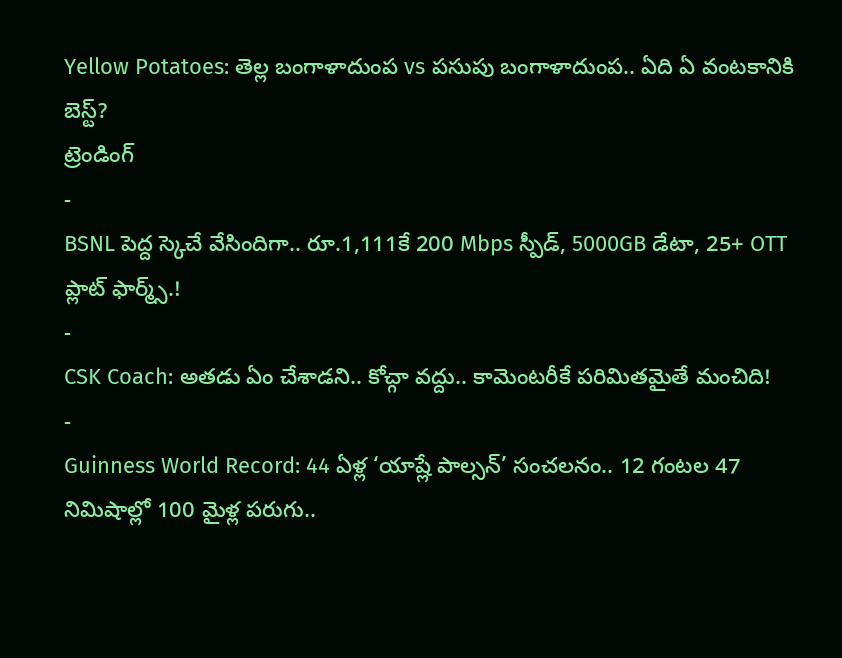Yellow Potatoes: తెల్ల బంగాళాదుంప vs పసుపు బంగాళాదుంప.. ఏది ఏ వంటకానికి బెస్ట్?
ట్రెండింగ్
-
BSNL పెద్ద స్కెచే వేసిందిగా.. రూ.1,111కే 200 Mbps స్పీడ్, 5000GB డేటా, 25+ OTT ప్లాట్ ఫార్మ్స్.!
-
CSK Coach: అతడు ఏం చేశాడని.. కోచ్గా వద్దు.. కామెంటరీకే పరిమితమైతే మంచిది!
-
Guinness World Record: 44 ఏళ్ల ‘యాష్లే పాల్సన్’ సంచలనం.. 12 గంటల 47 నిమిషాల్లో 100 మైళ్ల పరుగు..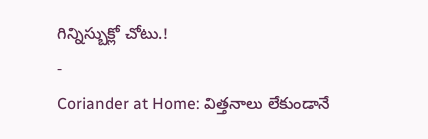గిన్నిస్బుక్లో చోటు.!
-
Coriander at Home: విత్తనాలు లేకుండానే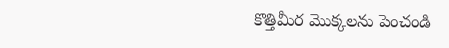కొత్తిమీర మొక్కలను పెంచండి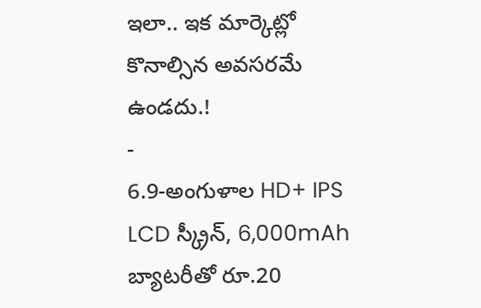ఇలా.. ఇక మార్కెట్లో కొనాల్సిన అవసరమే ఉండదు.!
-
6.9-అంగుళాల HD+ IPS LCD స్క్రీన్, 6,000mAh బ్యాటరీతో రూ.20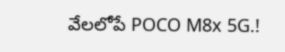వేలలోపే POCO M8x 5G.!